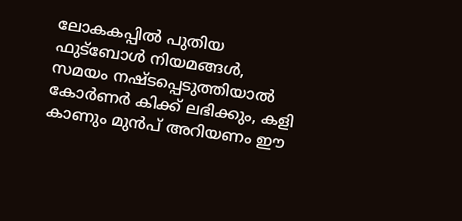ലോകകപ്പില്‍ പുതിയ ഫുട്‌ബോള്‍ നിയമങ്ങള്‍, സമയം നഷ്ടപ്പെടുത്തിയാല്‍ കോര്‍ണര്‍ കിക്ക് ലഭിക്കും, കളി കാണും മുന്‍പ് അറിയണം ഈ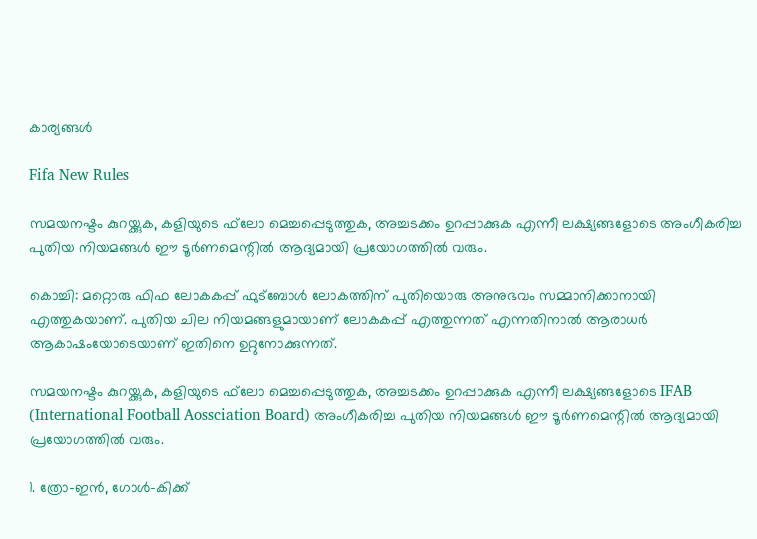കാര്യങ്ങള്‍

Fifa New Rules

സമയനഷ്ടം കുറയ്ക്കുക, കളിയുടെ ഫ്‌ലോ മെച്ചപ്പെടുത്തുക, അച്ചടക്കം ഉറപ്പാക്കുക എന്നീ ലക്ഷ്യങ്ങളോടെ അംഗീകരിച്ച പുതിയ നിയമങ്ങള്‍ ഈ ടൂര്‍ണമെന്റില്‍ ആദ്യമായി പ്രയോഗത്തില്‍ വരും.

കൊച്ചി: മറ്റൊരു ഫിഫ ലോകകപ്പ് ഫുട്‌ബോള്‍ ലോകത്തിന് പുതിയൊരു അനുഭവം സമ്മാനിക്കാനായി എത്തുകയാണ്. പുതിയ ചില നിയമങ്ങളുമായാണ് ലോകകപ്പ് എത്തുന്നത് എന്നതിനാല്‍ ആരാധര്‍ ആകാഷംയോടെയാണ് ഇതിനെ ഉറ്റുനോക്കുന്നത്.

സമയനഷ്ടം കുറയ്ക്കുക, കളിയുടെ ഫ്‌ലോ മെച്ചപ്പെടുത്തുക, അച്ചടക്കം ഉറപ്പാക്കുക എന്നീ ലക്ഷ്യങ്ങളോടെ IFAB (International Football Aossciation Board) അംഗീകരിച്ച പുതിയ നിയമങ്ങള്‍ ഈ ടൂര്‍ണമെന്റില്‍ ആദ്യമായി പ്രയോഗത്തില്‍ വരും.

1. ത്രോ-ഇന്‍, ഗോള്‍-കിക്ക്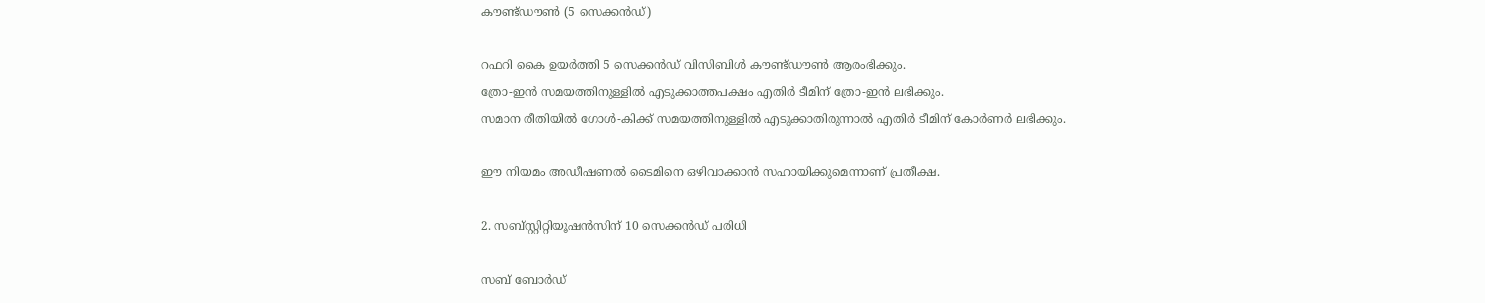കൗണ്ട്ഡൗണ്‍ (5 സെക്കന്‍ഡ്)

റഫറി കൈ ഉയര്‍ത്തി 5 സെക്കന്‍ഡ് വിസിബിള്‍ കൗണ്ട്ഡൗണ്‍ ആരംഭിക്കും.
ത്രോ-ഇന്‍ സമയത്തിനുള്ളില്‍ എടുക്കാത്തപക്ഷം എതിര്‍ ടീമിന് ത്രോ-ഇന്‍ ലഭിക്കും.
സമാന രീതിയില്‍ ഗോള്‍-കിക്ക് സമയത്തിനുള്ളില്‍ എടുക്കാതിരുന്നാല്‍ എതിര്‍ ടീമിന് കോര്‍ണര്‍ ലഭിക്കും.

ഈ നിയമം അഡീഷണല്‍ ടൈമിനെ ഒഴിവാക്കാന്‍ സഹായിക്കുമെന്നാണ് പ്രതീക്ഷ.

2. സബ്സ്റ്റിറ്റിയൂഷന്‍സിന് 10 സെക്കന്‍ഡ് പരിധി

സബ് ബോര്‍ഡ്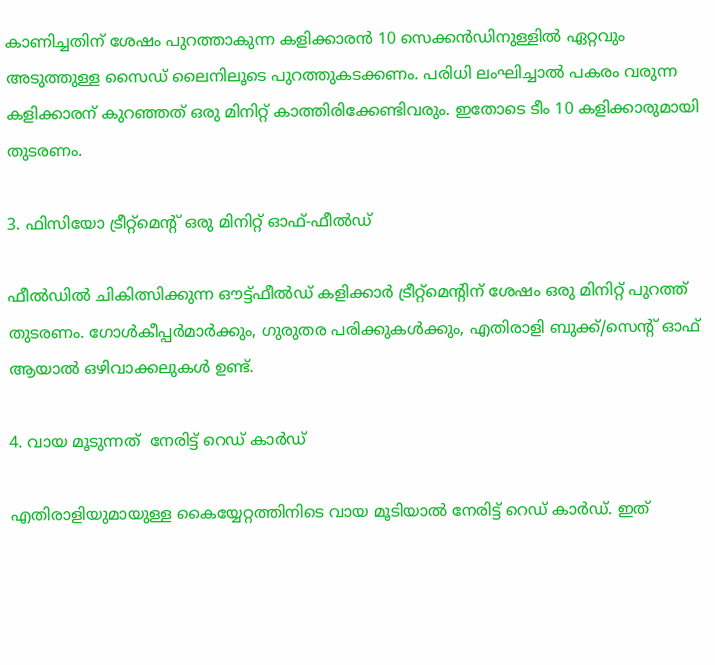കാണിച്ചതിന് ശേഷം പുറത്താകുന്ന കളിക്കാരന്‍ 10 സെക്കന്‍ഡിനുള്ളില്‍ ഏറ്റവും അടുത്തുള്ള സൈഡ് ലൈനിലൂടെ പുറത്തുകടക്കണം. പരിധി ലംഘിച്ചാല്‍ പകരം വരുന്ന കളിക്കാരന് കുറഞ്ഞത് ഒരു മിനിറ്റ് കാത്തിരിക്കേണ്ടിവരും. ഇതോടെ ടീം 10 കളിക്കാരുമായി തുടരണം.

3. ഫിസിയോ ട്രീറ്റ്‌മെന്റ് ഒരു മിനിറ്റ് ഓഫ്-ഫീല്‍ഡ്

ഫീല്‍ഡില്‍ ചികിത്സിക്കുന്ന ഔട്ട്ഫീല്‍ഡ് കളിക്കാര്‍ ട്രീറ്റ്‌മെന്റിന് ശേഷം ഒരു മിനിറ്റ് പുറത്ത് തുടരണം. ഗോള്‍കീപ്പര്‍മാര്‍ക്കും, ഗുരുതര പരിക്കുകള്‍ക്കും, എതിരാളി ബുക്ക്/സെന്റ് ഓഫ് ആയാല്‍ ഒഴിവാക്കലുകള്‍ ഉണ്ട്.

4. വായ മൂടുന്നത്  നേരിട്ട് റെഡ് കാര്‍ഡ്

എതിരാളിയുമായുള്ള കൈയ്യേറ്റത്തിനിടെ വായ മൂടിയാല്‍ നേരിട്ട് റെഡ് കാര്‍ഡ്. ഇത്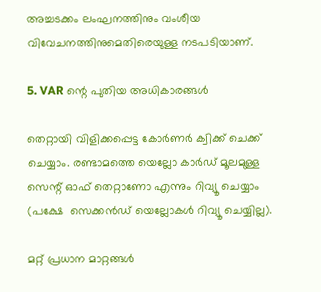അച്ചടക്കം ലംഘനത്തിനും വംശീയ വിവേചനത്തിനുമെതിരെയുള്ള നടപടിയാണ്.

5. VAR ന്റെ പുതിയ അധികാരങ്ങള്‍

തെറ്റായി വിളിക്കപ്പെട്ട കോര്‍ണര്‍ ക്വിക്ക് ചെക്ക് ചെയ്യാം. രണ്ടാമത്തെ യെല്ലോ കാര്‍ഡ് മൂലമുള്ള സെന്റ് ഓഫ് തെറ്റാണോ എന്നും റിവ്യൂ ചെയ്യാം (പക്ഷേ  സെക്കന്‍ഡ് യെല്ലോകള്‍ റിവ്യൂ ചെയ്യില്ല).

മറ്റ് പ്രധാന മാറ്റങ്ങള്‍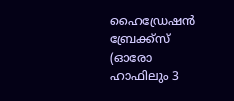ഹൈഡ്രേഷന്‍ ബ്രേക്ക്‌സ് (ഓരോ ഹാഫിലും 3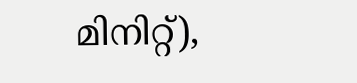മിനിറ്റ്),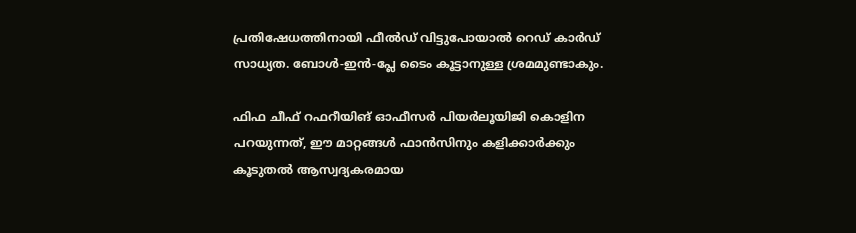പ്രതിഷേധത്തിനായി ഫീല്‍ഡ് വിട്ടുപോയാല്‍ റെഡ് കാര്‍ഡ് സാധ്യത. ബോള്‍-ഇന്‍-പ്ലേ ടൈം കൂട്ടാനുള്ള ശ്രമമുണ്ടാകും.

ഫിഫ ചീഫ് റഫറീയിങ് ഓഫീസര്‍ പിയര്‍ലൂയിജി കൊളിന പറയുന്നത്, ഈ മാറ്റങ്ങള്‍ ഫാന്‍സിനും കളിക്കാര്‍ക്കും കൂടുതല്‍ ആസ്വദ്യകരമായ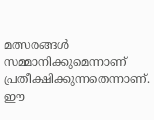മത്സരങ്ങള്‍ സമ്മാനിക്കുമെന്നാണ് പ്രതീക്ഷിക്കുന്നതെന്നാണ്. ഈ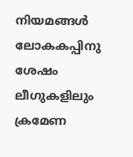നിയമങ്ങള്‍ ലോകകപ്പിനു ശേഷം ലീഗുകളിലും ക്രമേണ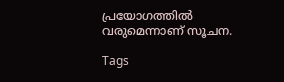പ്രയോഗത്തില്‍ വരുമെന്നാണ് സൂചന.

Tags